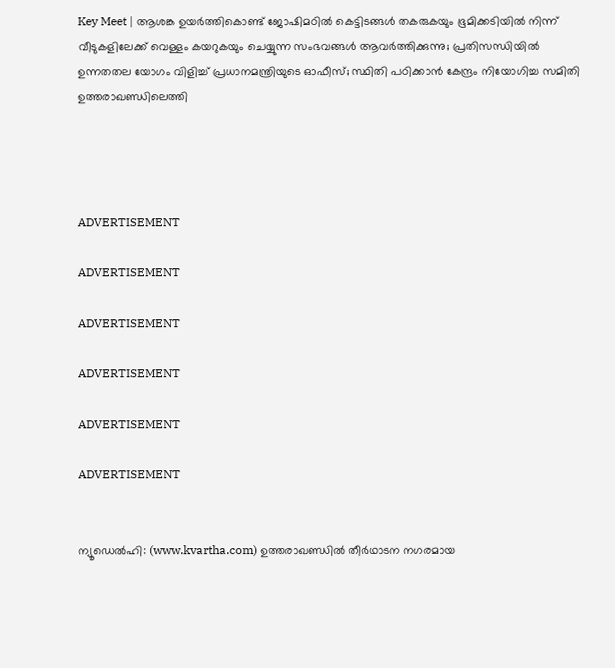Key Meet | ആശങ്ക ഉയര്‍ത്തികൊണ്ട് ജോഷിമഠില്‍ കെട്ടിടങ്ങള്‍ തകരുകയും ഭൂമിക്കടിയില്‍ നിന്ന് വീടുകളിലേക്ക് വെള്ളം കയറുകയും ചെയ്യുന്ന സംഭവങ്ങള്‍ ആവര്‍ത്തിക്കുന്നു; പ്രതിസന്ധിയില്‍ ഉന്നതതല യോഗം വിളിച്ച് പ്രധാനമന്ത്രിയുടെ ഓഫീസ്; സ്ഥിതി പഠിക്കാന്‍ കേന്ദ്രം നിയോഗിച്ച സമിതി ഉത്തരാഖണ്ഡിലെത്തി




ADVERTISEMENT

ADVERTISEMENT

ADVERTISEMENT

ADVERTISEMENT

ADVERTISEMENT

ADVERTISEMENT


ന്യൂഡെല്‍ഹി: (www.kvartha.com) ഉത്തരാഖണ്ഡില്‍ തീര്‍ഥാടന നഗരമായ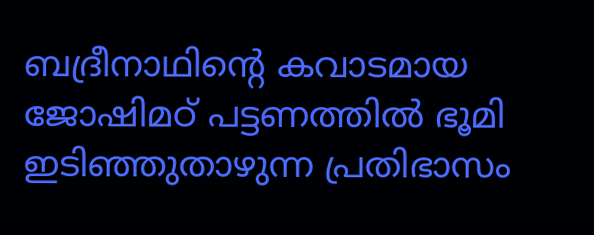ബദ്രീനാഥിന്റെ കവാടമായ ജോഷിമഠ് പട്ടണത്തില്‍ ഭൂമി ഇടിഞ്ഞുതാഴുന്ന പ്രതിഭാസം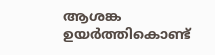ആശങ്ക ഉയര്‍ത്തികൊണ്ട്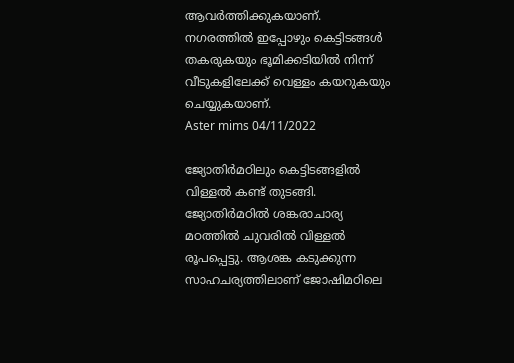ആവര്‍ത്തിക്കുകയാണ്. നഗരത്തില്‍ ഇപ്പോഴും കെട്ടിടങ്ങള്‍ തകരുകയും ഭൂമിക്കടിയില്‍ നിന്ന് വീടുകളിലേക്ക് വെള്ളം കയറുകയും ചെയ്യുകയാണ്.
Aster mims 04/11/2022

ജ്യോതിര്‍മഠിലും കെട്ടിടങ്ങളില്‍ വിള്ളല്‍ കണ്ട് തുടങ്ങി. ജ്യോതിര്‍മഠില്‍ ശങ്കരാചാര്യ മഠത്തില്‍ ചുവരില്‍ വിള്ളല്‍ രൂപപ്പെട്ടു. ആശങ്ക കടുക്കുന്ന സാഹചര്യത്തിലാണ് ജോഷിമഠിലെ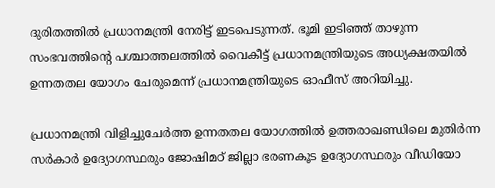ദുരിതത്തില്‍ പ്രധാനമന്ത്രി നേരിട്ട് ഇടപെടുന്നത്. ഭൂമി ഇടിഞ്ഞ് താഴുന്ന സംഭവത്തിന്റെ പശ്ചാത്തലത്തില്‍ വൈകീട്ട് പ്രധാനമന്ത്രിയുടെ അധ്യക്ഷതയില്‍ ഉന്നതതല യോഗം ചേരുമെന്ന് പ്രധാനമന്ത്രിയുടെ ഓഫീസ് അറിയിച്ചു.

പ്രധാനമന്ത്രി വിളിച്ചുചേര്‍ത്ത ഉന്നതതല യോഗത്തില്‍ ഉത്തരാഖണ്ഡിലെ മുതിര്‍ന്ന സര്‍കാര്‍ ഉദ്യോഗസ്ഥരും ജോഷിമഠ് ജില്ലാ ഭരണകൂട ഉദ്യോഗസ്ഥരും വീഡിയോ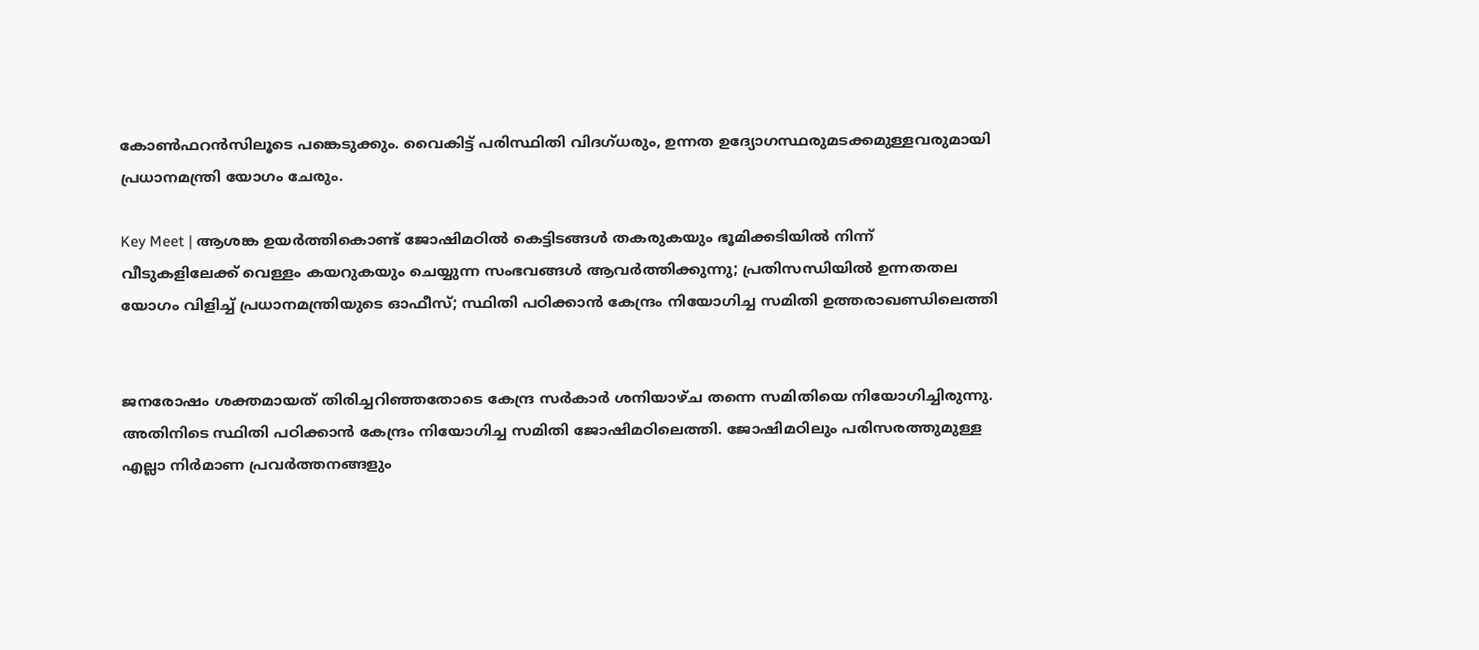കോണ്‍ഫറന്‍സിലൂടെ പങ്കെടുക്കും. വൈകിട്ട് പരിസ്ഥിതി വിദഗ്ധരും, ഉന്നത ഉദ്യോഗസ്ഥരുമടക്കമുള്ളവരുമായി പ്രധാനമന്ത്രി യോഗം ചേരും.

Key Meet | ആശങ്ക ഉയര്‍ത്തികൊണ്ട് ജോഷിമഠില്‍ കെട്ടിടങ്ങള്‍ തകരുകയും ഭൂമിക്കടിയില്‍ നിന്ന് വീടുകളിലേക്ക് വെള്ളം കയറുകയും ചെയ്യുന്ന സംഭവങ്ങള്‍ ആവര്‍ത്തിക്കുന്നു; പ്രതിസന്ധിയില്‍ ഉന്നതതല യോഗം വിളിച്ച് പ്രധാനമന്ത്രിയുടെ ഓഫീസ്; സ്ഥിതി പഠിക്കാന്‍ കേന്ദ്രം നിയോഗിച്ച സമിതി ഉത്തരാഖണ്ഡിലെത്തി


ജനരോഷം ശക്തമായത് തിരിച്ചറിഞ്ഞതോടെ കേന്ദ്ര സര്‍കാര്‍ ശനിയാഴ്ച തന്നെ സമിതിയെ നിയോഗിച്ചിരുന്നു. അതിനിടെ സ്ഥിതി പഠിക്കാന്‍ കേന്ദ്രം നിയോഗിച്ച സമിതി ജോഷിമഠിലെത്തി. ജോഷിമഠിലും പരിസരത്തുമുള്ള എല്ലാ നിര്‍മാണ പ്രവര്‍ത്തനങ്ങളും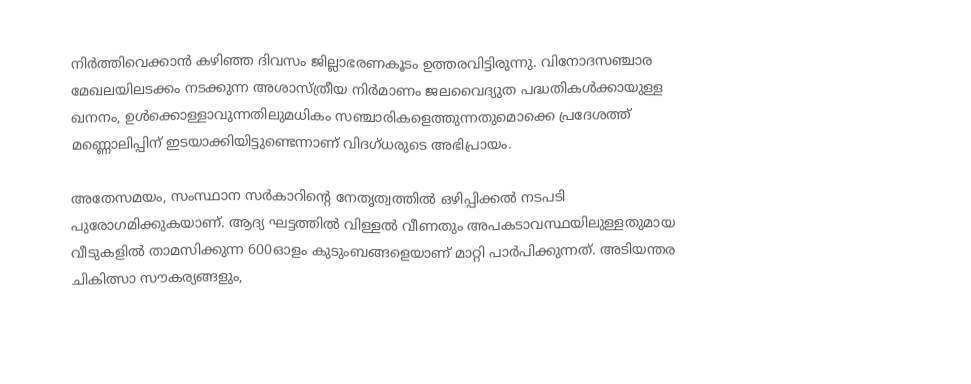നിര്‍ത്തിവെക്കാന്‍ കഴിഞ്ഞ ദിവസം ജില്ലാഭരണകൂടം ഉത്തരവിട്ടിരുന്നു. വിനോദസഞ്ചാര മേഖലയിലടക്കം നടക്കുന്ന അശാസ്ത്രീയ നിര്‍മാണം ജലവൈദ്യുത പദ്ധതികള്‍ക്കായുള്ള ഖനനം, ഉള്‍ക്കൊള്ളാവുന്നതിലുമധികം സഞ്ചാരികളെത്തുന്നതുമൊക്കെ പ്രദേശത്ത് മണ്ണൊലിപ്പിന് ഇടയാക്കിയിട്ടുണ്ടെന്നാണ് വിദഗ്ധരുടെ അഭിപ്രായം.

അതേസമയം, സംസ്ഥാന സര്‍കാറിന്റെ നേതൃത്വത്തില്‍ ഒഴിപ്പിക്കല്‍ നടപടി പുരോഗമിക്കുകയാണ്. ആദ്യ ഘട്ടത്തില്‍ വിള്ളല്‍ വീണതും അപകടാവസ്ഥയിലുള്ളതുമായ വീടുകളില്‍ താമസിക്കുന്ന 600ഓളം കുടുംബങ്ങളെയാണ് മാറ്റി പാര്‍പിക്കുന്നത്. അടിയന്തര ചികിത്സാ സൗകര്യങ്ങളും,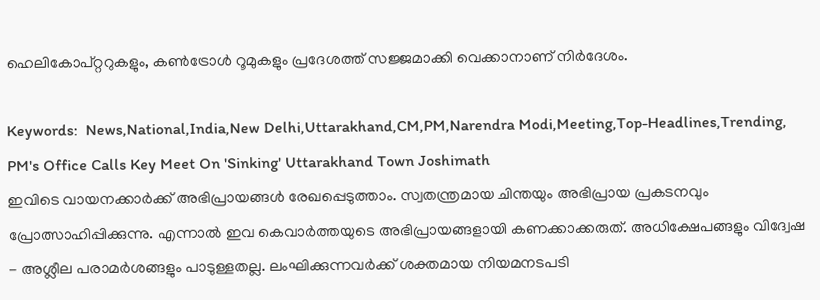ഹെലികോപ്റ്ററുകളും, കണ്‍ട്രോള്‍ റൂമുകളും പ്രദേശത്ത് സജ്ജമാക്കി വെക്കാനാണ് നിര്‍ദേശം.

Keywords:  News,National,India,New Delhi,Uttarakhand,CM,PM,Narendra Modi,Meeting,Top-Headlines,Trending, PM's Office Calls Key Meet On 'Sinking' Uttarakhand Town Joshimath
ഇവിടെ വായനക്കാർക്ക് അഭിപ്രായങ്ങൾ രേഖപ്പെടുത്താം. സ്വതന്ത്രമായ ചിന്തയും അഭിപ്രായ പ്രകടനവും പ്രോത്സാഹിപ്പിക്കുന്നു. എന്നാൽ ഇവ കെവാർത്തയുടെ അഭിപ്രായങ്ങളായി കണക്കാക്കരുത്. അധിക്ഷേപങ്ങളും വിദ്വേഷ - അശ്ലീല പരാമർശങ്ങളും പാടുള്ളതല്ല. ലംഘിക്കുന്നവർക്ക് ശക്തമായ നിയമനടപടി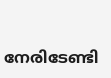നേരിടേണ്ടി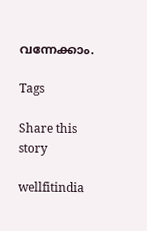വന്നേക്കാം.

Tags

Share this story

wellfitindia